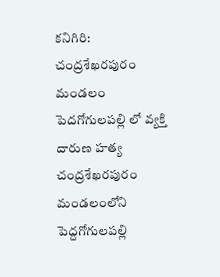కనిగిరి: చంద్రశేఖరపురం మండలం పెదగోగులపల్లి లో వ్యక్తి దారుణ హత్య
చంద్రశేఖరపురం మండలంలోని పెద్దగోగులపల్లి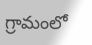గ్రామంలో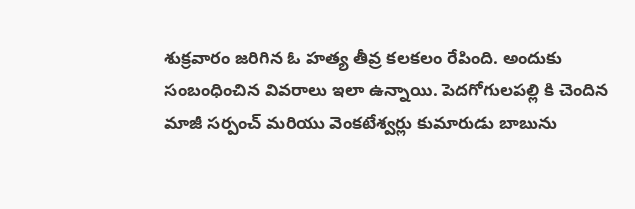శుక్రవారం జరిగిన ఓ హత్య తీవ్ర కలకలం రేపింది. అందుకు సంబంధించిన వివరాలు ఇలా ఉన్నాయి. పెదగోగులపల్లి కి చెందిన మాజీ సర్పంచ్ మరియు వెంకటేశ్వర్లు కుమారుడు బాబును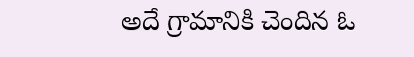అదే గ్రామానికి చెందిన ఓ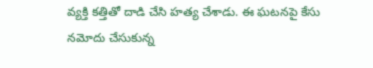వ్యక్తి కత్తితో దాడి చేసి హత్య చేశాడు. ఈ ఘటనపై కేసు నమోదు చేసుకున్న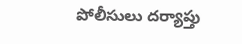పోలీసులు దర్యాప్తు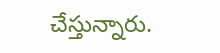చేస్తున్నారు.